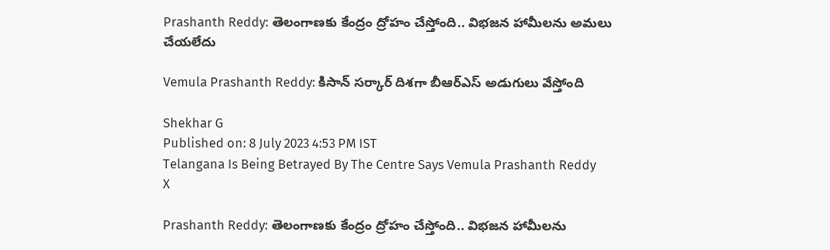Prashanth Reddy: తెలంగాణకు కేంద్రం ద్రోహం చేస్తోంది.. విభజన హామీలను అమలు చేయలేదు

Vemula Prashanth Reddy: కిసాన్ సర్కార్ దిశగా బీఆర్ఎస్ అడుగులు వేస్తోంది

Shekhar G
Published on: 8 July 2023 4:53 PM IST
Telangana Is Being Betrayed By The Centre Says Vemula Prashanth Reddy
X

Prashanth Reddy: తెలంగాణకు కేంద్రం ద్రోహం చేస్తోంది.. విభజన హామీలను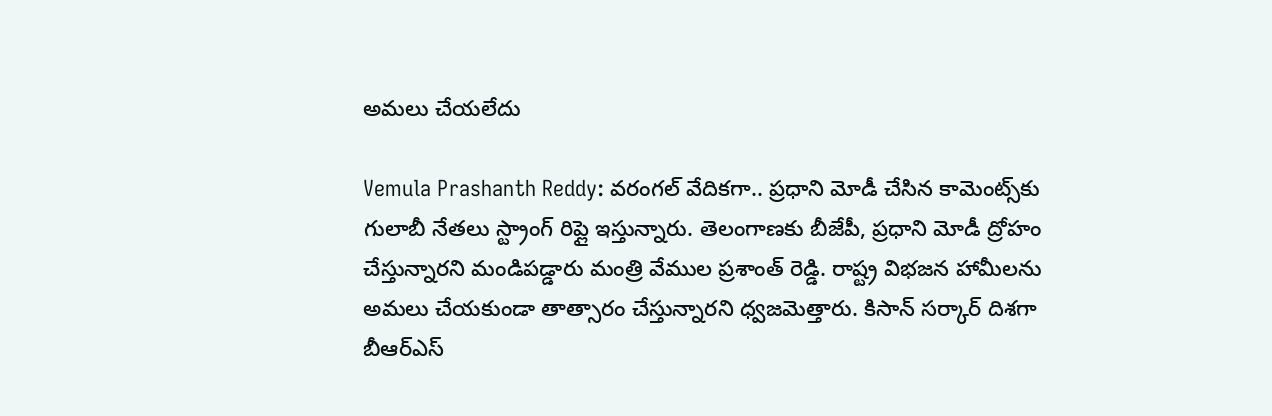అమలు చేయలేదు

Vemula Prashanth Reddy: వరంగల్ వేదికగా.. ప్రధాని మోడీ చేసిన కామెంట్స్‌కు గులాబీ నేతలు స్ట్రాంగ్ రిప్లై ఇస్తున్నారు. తెలంగాణకు బీజేపీ, ప్రధాని మోడీ ద్రోహం చేస్తున్నారని మండిపడ్డారు మంత్రి వేముల ప్రశాంత్ రెడ్డి. రాష్ట్ర విభజన హామీలను అమలు చేయకుండా తాత్సారం చేస్తున్నారని ధ్వజమెత్తారు. కిసాన్ సర్కార్ దిశగా బీఆర్ఎస్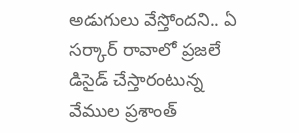అడుగులు వేస్తోందని.. ఏ సర్కార్ రావాలో ప్రజలే డిసైడ్ చేస్తారంటున్న వేముల ప్రశాంత్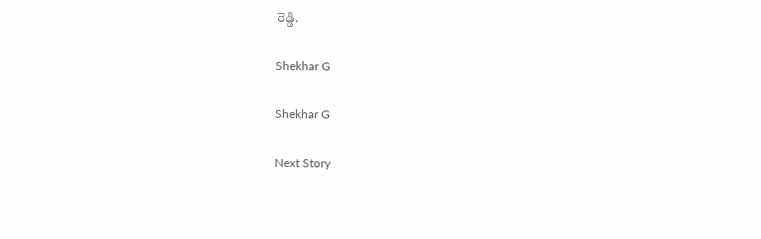రెడ్డి.

Shekhar G

Shekhar G

Next Story